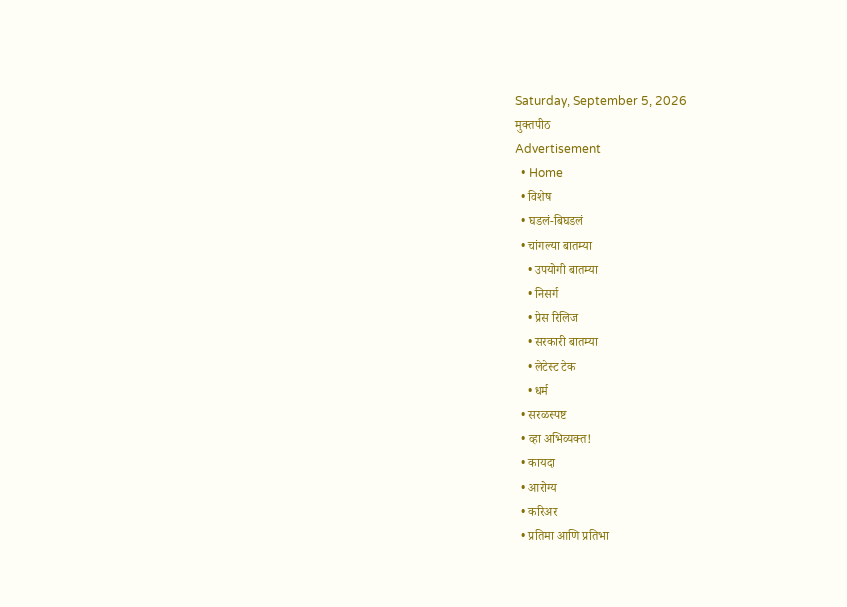Saturday, September 5, 2026
मुक्तपीठ
Advertisement
  • Home
  • विशेष
  • घडलं-बिघडलं
  • चांगल्या बातम्या
    • उपयोगी बातम्या
    • निसर्ग
    • प्रेस रिलिज
    • सरकारी बातम्या
    • लेटेस्ट टेक
    • धर्म
  • सरळस्पष्ट
  • व्हा अभिव्यक्त!
  • कायदा
  • आरोग्य
  • करिअर
  • प्रतिमा आणि प्रतिभा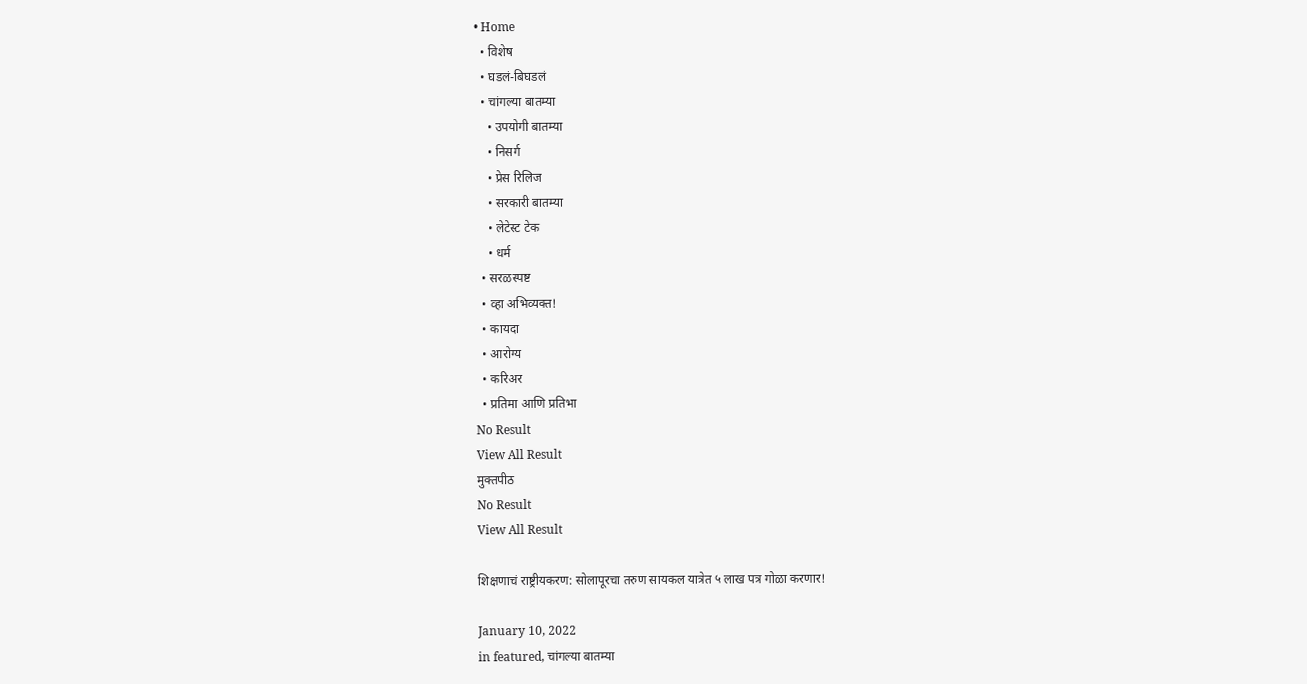• Home
  • विशेष
  • घडलं-बिघडलं
  • चांगल्या बातम्या
    • उपयोगी बातम्या
    • निसर्ग
    • प्रेस रिलिज
    • सरकारी बातम्या
    • लेटेस्ट टेक
    • धर्म
  • सरळस्पष्ट
  • व्हा अभिव्यक्त!
  • कायदा
  • आरोग्य
  • करिअर
  • प्रतिमा आणि प्रतिभा
No Result
View All Result
मुक्तपीठ
No Result
View All Result

शिक्षणाचं राष्ट्रीयकरण: सोलापूरचा तरुण सायकल यात्रेत ५ लाख पत्र गोळा करणार!

January 10, 2022
in featured, चांगल्या बातम्या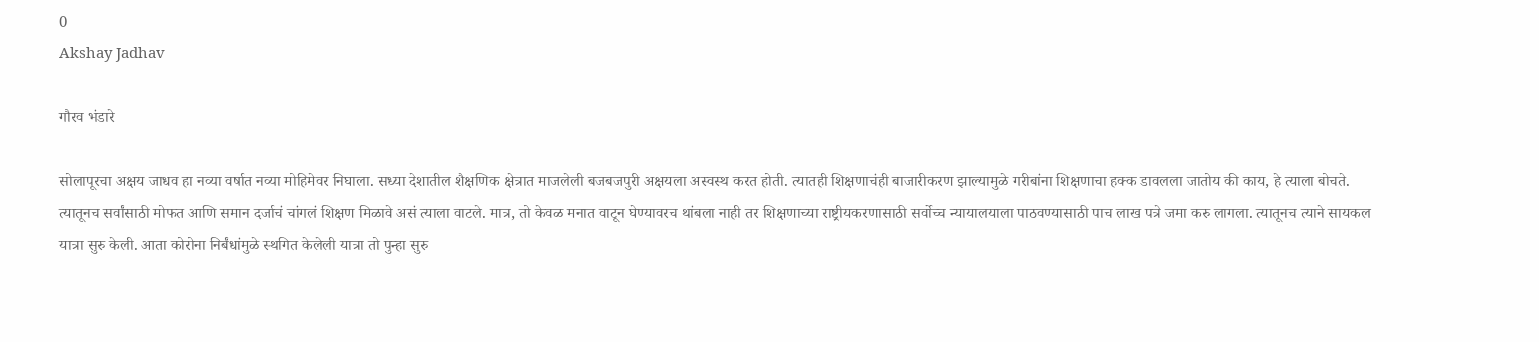0
Akshay Jadhav

गौरव भंडारे

सोलापूरचा अक्षय जाधव हा नव्या वर्षात नव्या मोहिमेवर निघाला. सध्या देशातील शैक्षणिक क्षेत्रात माजलेली बजबजपुरी अक्षयला अस्वस्थ करत होती. त्यातही शिक्षणाचंही बाजारीकरण झाल्यामुळे गरीबांना शिक्षणाचा हक्क डावलला जातोय की काय, हे त्याला बोचते. त्यातूनच सर्वांसाठी मोफत आणि समान दर्जाचं चांगलं शिक्षण मिळावे असं त्याला वाटले. मात्र, तो केवळ मनात वाटून घेण्यावरच थांबला नाही तर शिक्षणाच्या राष्ट्रीयकरणासाठी सर्वोच्च न्यायालयाला पाठवण्यासाठी पाच लाख पत्रे जमा करु लागला. त्यातूनच त्याने सायकल यात्रा सुरु केली. आता कोरोना निर्बंधांमुळे स्थगित केलेली यात्रा तो पुन्हा सुरु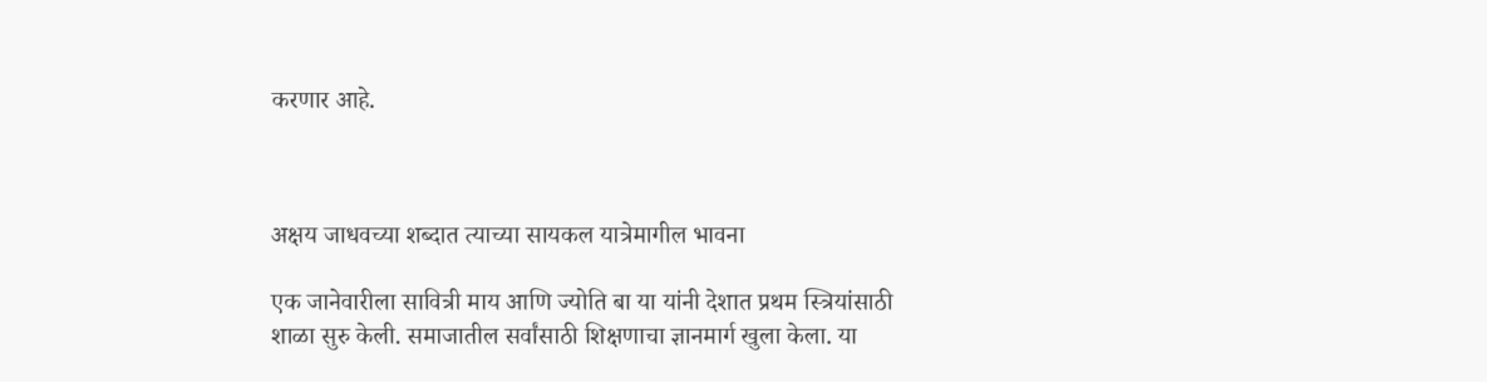करणार आहे.



अक्षय जाधवच्या शब्दात त्याच्या सायकल यात्रेमागील भावना

एक जानेवारीला सावित्री माय आणि ज्योति बा या यांनी देशात प्रथम स्त्रियांसाठी शाळा सुरु केली. समाजातील सर्वांसाठी शिक्षणाचा ज्ञानमार्ग खुला केला. या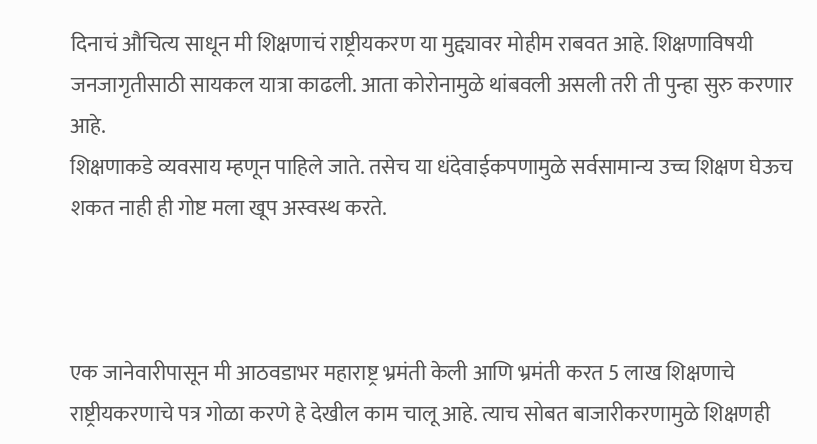दिनाचं औचित्य साधून मी शिक्षणाचं राष्ट्रीयकरण या मुद्द्यावर मोहीम राबवत आहे. शिक्षणाविषयी जनजागृतीसाठी सायकल यात्रा काढली. आता कोरोनामुळे थांबवली असली तरी ती पुन्हा सुरु करणार आहे.
शिक्षणाकडे व्यवसाय म्हणून पाहिले जाते. तसेच या धंदेवाईकपणामुळे सर्वसामान्य उच्च शिक्षण घेऊच शकत नाही ही गोष्ट मला खूप अस्वस्थ करते.



एक जानेवारीपासून मी आठवडाभर महाराष्ट्र भ्रमंती केली आणि भ्रमंती करत 5 लाख शिक्षणाचे राष्ट्रीयकरणाचे पत्र गोळा करणे हे देखील काम चालू आहे. त्याच सोबत बाजारीकरणामुळे शिक्षणही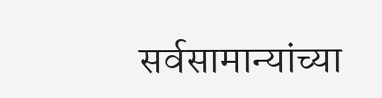सर्वसामान्यांच्या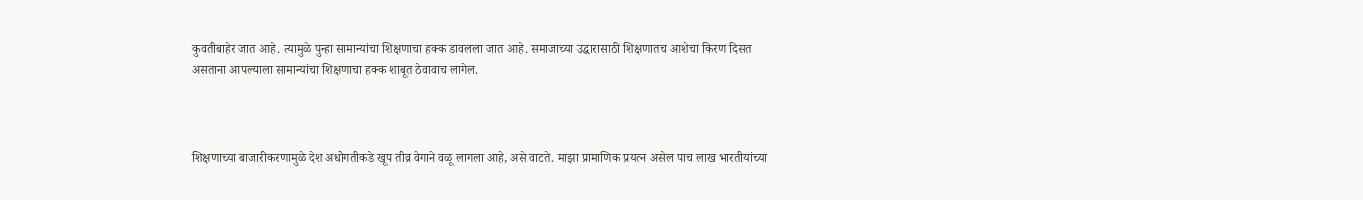कुवतीबाहेर जात आहे. त्यामुळे पुन्हा सामान्यांचा शिक्षणाचा हक्क डावलला जात आहे. समाजाच्या उद्धारासाठी शिक्षणातच आशेचा किरण दिसत असताना आपल्याला सामान्यांचा शिक्षणाचा हक्क शाबूत ठेवावाच लागेल.



शिक्षणाच्या बाजारीकरणामुळे देश अधोगतीकडे खूप तीव्र वेगाने वळू लागला आहे, असे वाटते. माझा प्रामाणिक प्रयत्न असेल पाच लाख भारतीयांच्या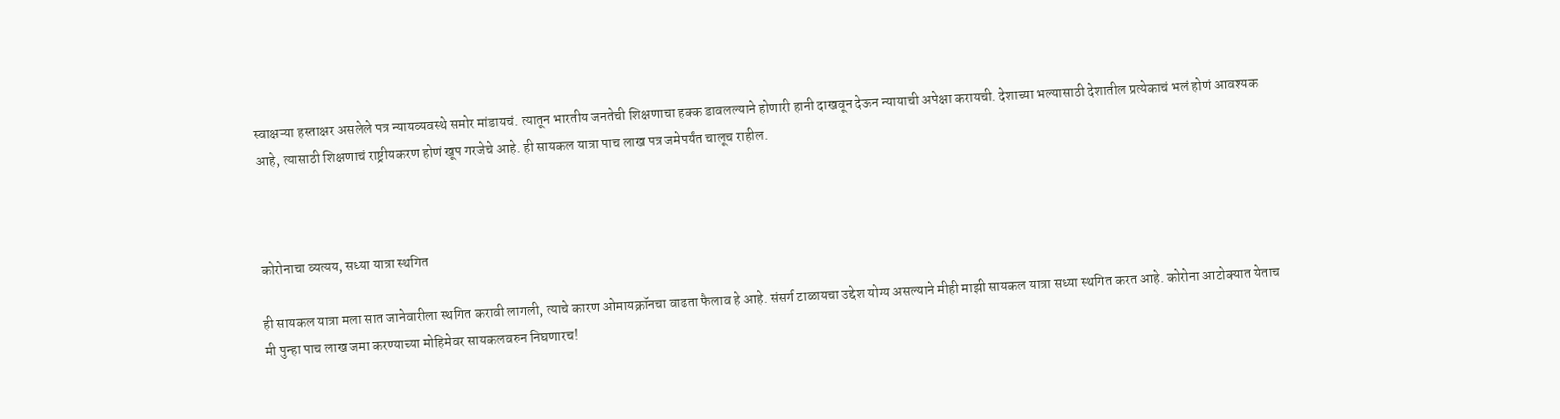स्वाक्षऱ्या हस्ताक्षर असलेले पत्र न्यायव्यवस्थे समोर मांडायचं. त्यातून भारतीय जनतेची शिक्षणाचा हक्क डावलल्याने होणारी हानी दाखवून देऊन न्यायाची अपेक्षा करायची. देशाच्या भल्यासाठी देशातील प्रत्येकाचं भलं होणं आवश्यक आहे, त्यासाठी शिक्षणाचं राष्ट्रीयकरण होणं खूप गरजेचे आहे. ही सायकल यात्रा पाच लाख पत्र जमेपर्यंत चालूच राहील.



कोरोनाचा व्यत्यय, सध्या यात्रा स्थगित

ही सायकल यात्रा मला सात जानेवारीला स्थगित करावी लागली, त्याचे कारण ओमायक्रॉनचा वाढता फैलाव हे आहे. संसर्ग टाळायचा उद्देश योग्य असल्याने मीही माझी सायकल यात्रा सध्या स्थगित करत आहे. कोरोना आटोक्यात येताच मी पुन्हा पाच लाख जमा करण्याच्या मोहिमेवर सायकलवरुन निघणारच!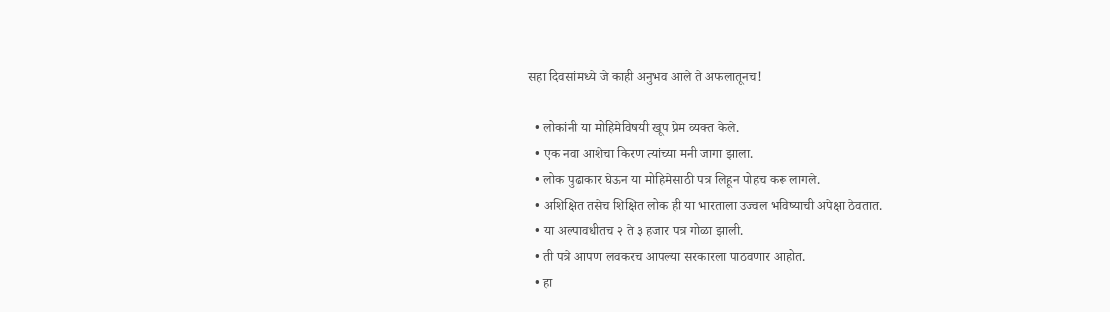सहा दिवसांमध्ये जे काही अनुभव आले ते अफलातूनच!

  • लोकांनी या मोहिमेविषयी खूप प्रेम व्यक्त केले.
  • एक नवा आशेचा किरण त्यांच्या मनी जागा झाला.
  • लोक पुढाकार घेऊन या मोहिमेसाठी पत्र लिहून पोहच करू लागले.
  • अशिक्षित तसेच शिक्षित लोक ही या भारताला उज्वल भविष्याची अपेक्षा ठेवतात.
  • या अल्पावधीतच २ ते ३ हजार पत्र गोळा झाली.
  • ती पत्रे आपण लवकरच आपल्या सरकारला पाठवणार आहोत.
  • हा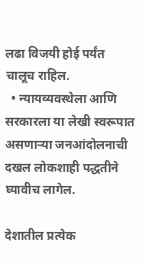लढा विजयी होई पर्यंत चालूच राहिल.
  • न्यायव्यवस्थेला आणि सरकारला या लेखी स्वरूपात असणाऱ्या जनआंदोलनाची दखल लोकशाही पद्धतीने घ्यावीच लागेल.

देशातील प्रत्येक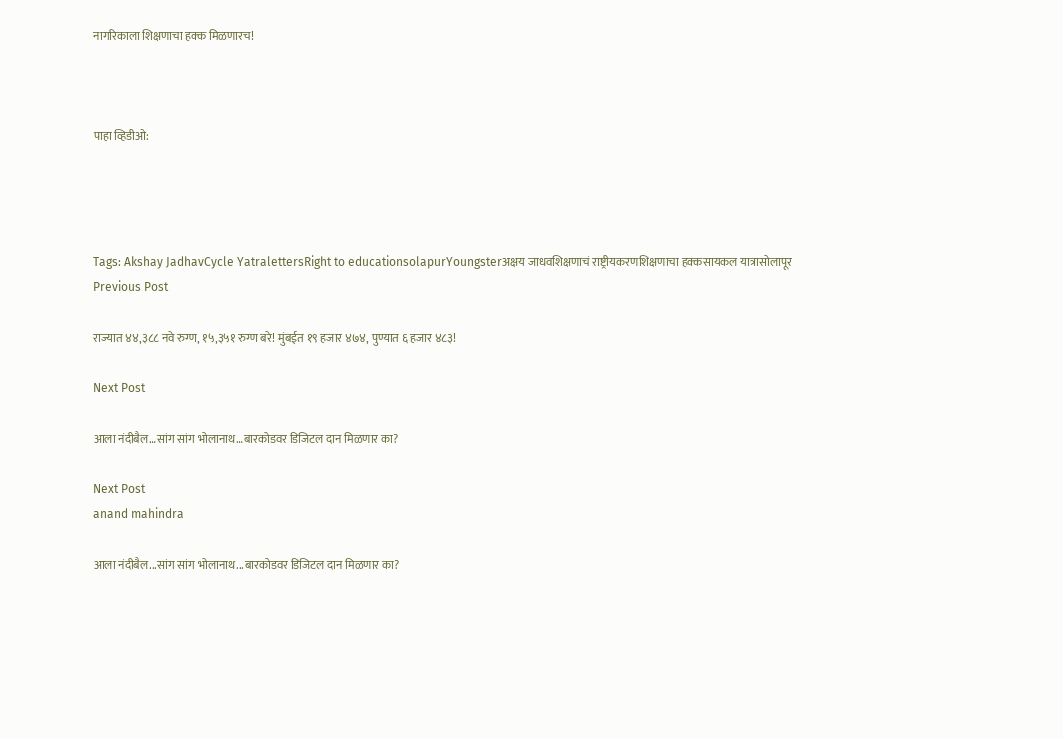नागरिकाला शिक्षणाचा हक्क मिळणारच!



पाहा व्हिडीओ:




Tags: Akshay JadhavCycle YatralettersRight to educationsolapurYoungsterअक्षय जाधवशिक्षणाचं राष्ट्रीयकरणशिक्षणाचा हक्कसायकल यात्रासोलापूर
Previous Post

राज्यात ४४,३८८ नवे रुग्ण, १५,३५१ रुग्ण बरे! मुंबईत १९ हजार ४७४, पुण्यात ६ हजार ४८३!

Next Post

आला नंदीबैल…सांग सांग भोलानाथ…बारकोडवर डिजिटल दान मिळणार का?

Next Post
anand mahindra

आला नंदीबैल...सांग सांग भोलानाथ...बारकोडवर डिजिटल दान मिळणार का?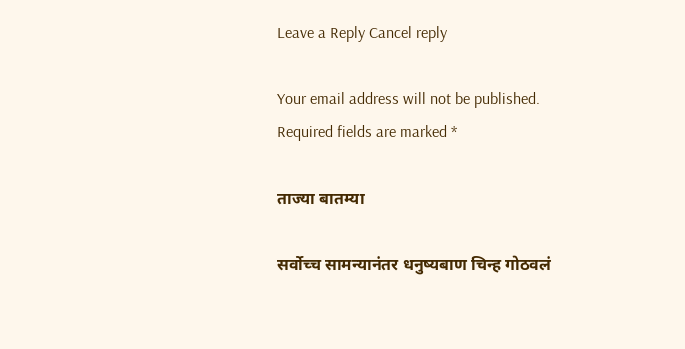Leave a Reply Cancel reply

Your email address will not be published. Required fields are marked *

ताज्या बातम्या

सर्वोच्च सामन्यानंतर धनुष्यबाण चिन्ह गोठवलं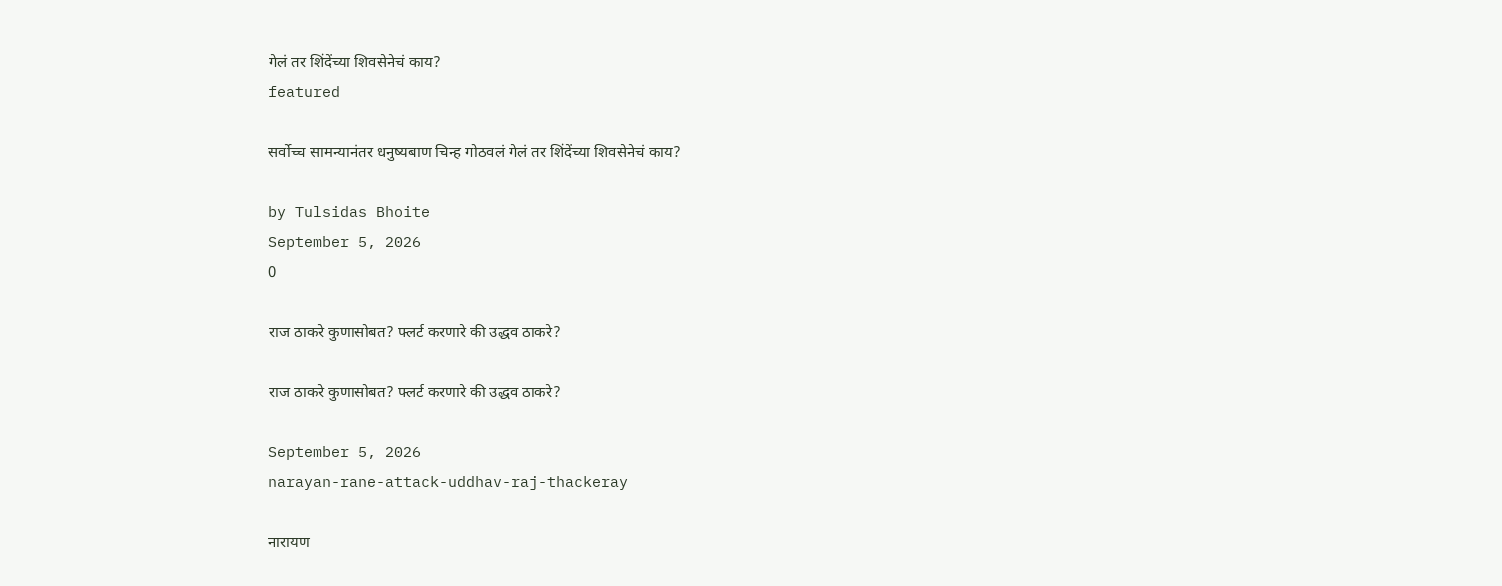गेलं तर शिंदेंच्या शिवसेनेचं काय?
featured

सर्वोच्च सामन्यानंतर धनुष्यबाण चिन्ह गोठवलं गेलं तर शिंदेंच्या शिवसेनेचं काय?

by Tulsidas Bhoite
September 5, 2026
0

राज ठाकरे कुणासोबत? फ्लर्ट करणारे की उद्धव ठाकरे?

राज ठाकरे कुणासोबत? फ्लर्ट करणारे की उद्धव ठाकरे?

September 5, 2026
narayan-rane-attack-uddhav-raj-thackeray

नारायण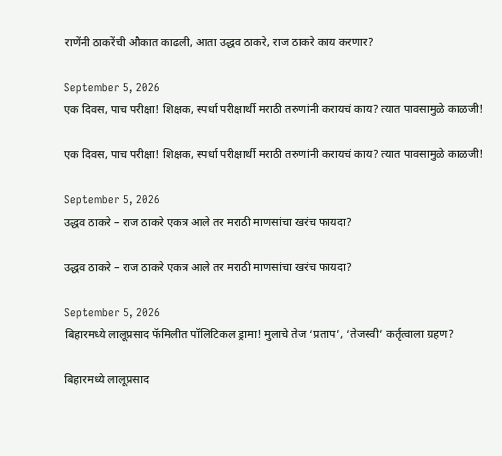राणेंनी ठाकरेंची औकात काढली, आता उद्धव ठाकरे, राज ठाकरे काय करणार?

September 5, 2026
एक दिवस, पाच परीक्षा! शिक्षक, स्पर्धा परीक्षार्थी मराठी तरुणांनी करायचं काय? त्यात पावसामुळे काळजी!

एक दिवस, पाच परीक्षा! शिक्षक, स्पर्धा परीक्षार्थी मराठी तरुणांनी करायचं काय? त्यात पावसामुळे काळजी!

September 5, 2026
उद्धव ठाकरे – राज ठाकरे एकत्र आले तर मराठी माणसांचा खरंच फायदा?

उद्धव ठाकरे – राज ठाकरे एकत्र आले तर मराठी माणसांचा खरंच फायदा?

September 5, 2026
बिहारमध्ये लालूप्रसाद फॅमिलीत पॉलिटिकल ड्रामा! मुलाचे तेज ‘प्रताप’, ‘तेजस्वी’ कर्तृत्वाला ग्रहण?

बिहारमध्ये लालूप्रसाद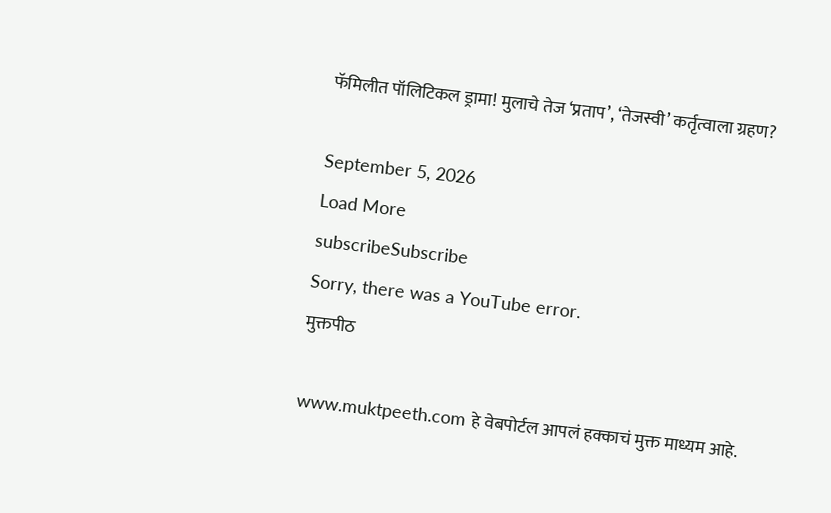फॅमिलीत पॉलिटिकल ड्रामा! मुलाचे तेज ‘प्रताप’, ‘तेजस्वी’ कर्तृत्वाला ग्रहण?

September 5, 2026
Load More
subscribeSubscribe
Sorry, there was a YouTube error.
मुक्तपीठ

www.muktpeeth.com हे वेबपोर्टल आपलं हक्काचं मुक्त माध्यम आहे.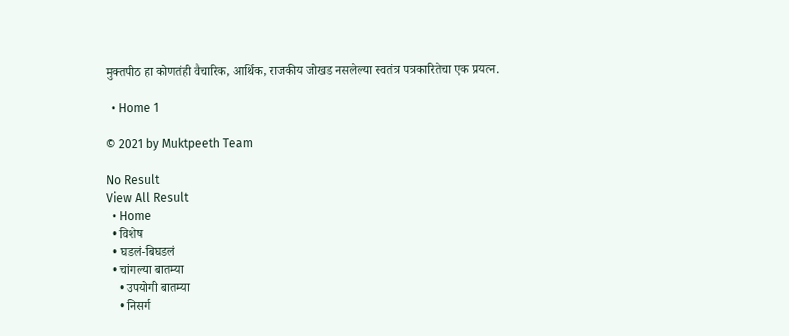मुक्तपीठ हा कोणतंही वैचारिक, आर्थिक, राजकीय जोखड नसलेल्या स्वतंत्र पत्रकारितेचा एक प्रयत्न.

  • Home 1

© 2021 by Muktpeeth Team

No Result
View All Result
  • Home
  • विशेष
  • घडलं-बिघडलं
  • चांगल्या बातम्या
    • उपयोगी बातम्या
    • निसर्ग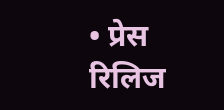• प्रेस रिलिज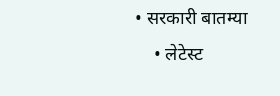• सरकारी बातम्या
    • लेटेस्ट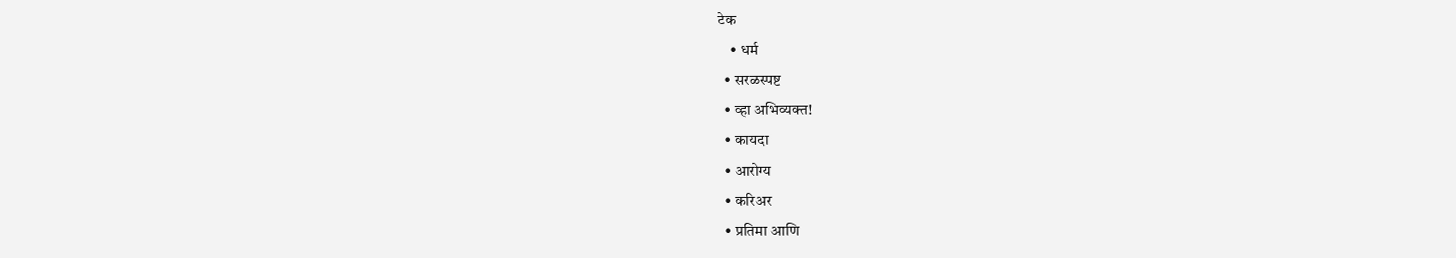टेक
    • धर्म
  • सरळस्पष्ट
  • व्हा अभिव्यक्त!
  • कायदा
  • आरोग्य
  • करिअर
  • प्रतिमा आणि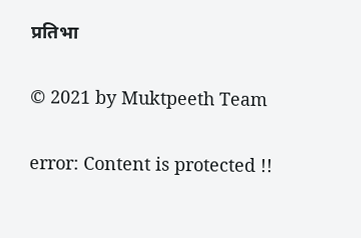प्रतिभा

© 2021 by Muktpeeth Team

error: Content is protected !!